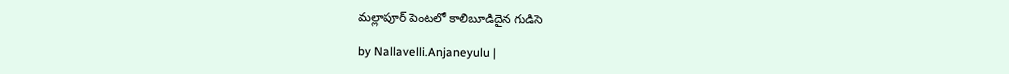మ‌ల్లాపూర్ పెంట‌లో కాలిబూడిదైన గుడిసె

by Nallavelli.Anjaneyulu |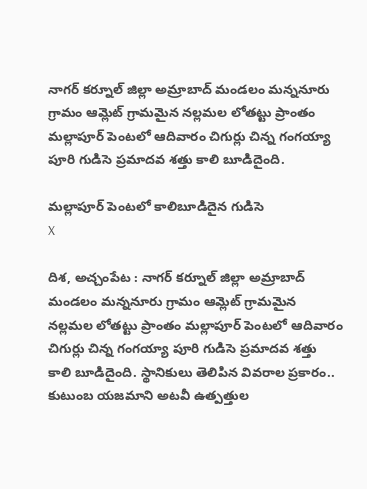నాగర్ కర్నూల్ జిల్లా అమ్రాబాద్ మండలం మన్ననూరు గ్రామం ఆమ్లెట్ గ్రామమైన నల్లమల లోతట్టు ప్రాంతం మల్లాపూర్ పెంటలో ఆదివారం చిగుర్లు చిన్న గంగయ్యా పూరి గుడిసె ప్రమాదవ శత్తు కాలి బూడిదైంది.

మ‌ల్లాపూర్ పెంట‌లో కాలిబూడిదైన గుడిసె
X

దిశ, అచ్చంపేట : నాగర్ కర్నూల్ జిల్లా అమ్రాబాద్ మండలం మన్ననూరు గ్రామం ఆమ్లెట్ గ్రామమైన నల్లమల లోతట్టు ప్రాంతం మల్లాపూర్ పెంటలో ఆదివారం చిగుర్లు చిన్న గంగయ్యా పూరి గుడిసె ప్రమాదవ శత్తు కాలి బూడిదైంది. స్థానికులు తెలిపిన వివ‌రాల ప్ర‌కారం.. కుటుంబ యజమాని అటవీ ఉత్పత్తుల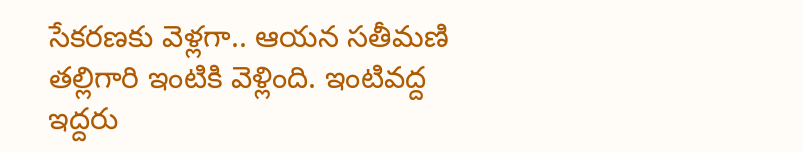సేకరణకు వెళ్లగా.. ఆయన సతీమణి తల్లిగారి ఇంటికి వెళ్లింది. ఇంటివద్ద ఇద్దరు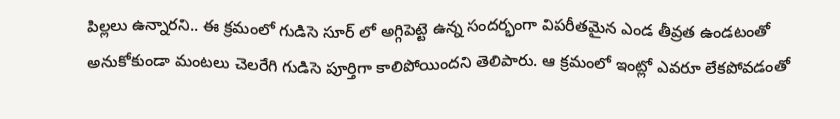పిల్లలు ఉన్నారని.. ఈ క్రమంలో గుడిసె సూర్ లో అగ్గిపెట్టె ఉన్న సందర్భంగా విపరీతమైన ఎండ తీవ్రత ఉండ‌టంతో అనుకోకుండా మంటలు చెలరేగి గుడిసె పూర్తిగా కాలిపోయిందని తెలిపారు. ఆ క్రమంలో ఇంట్లో ఎవరూ లేకపోవడంతో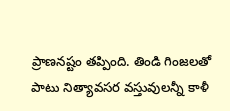ప్రాణన‌ష్టం త‌ప్పింది. తిండి గింజలతో పాటు నిత్యావ‌స‌ర వస్తువులన్నీ కాళీ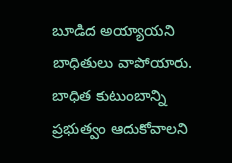బూడిద అయ్యాయని బాధితులు వాపోయారు. బాధిత కుటుంబాన్ని ప్రభుత్వం ఆదుకోవాలని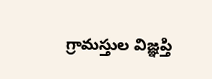గ్రామస్తుల విజ్ఞప్తి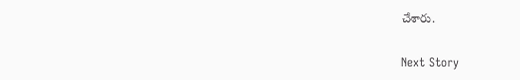చేశారు.

Next Story